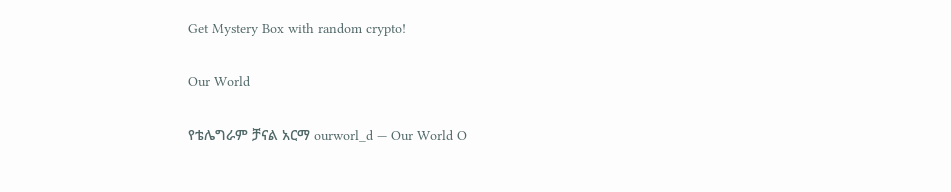Get Mystery Box with random crypto!

Our World

የቴሌግራም ቻናል አርማ ourworl_d — Our World O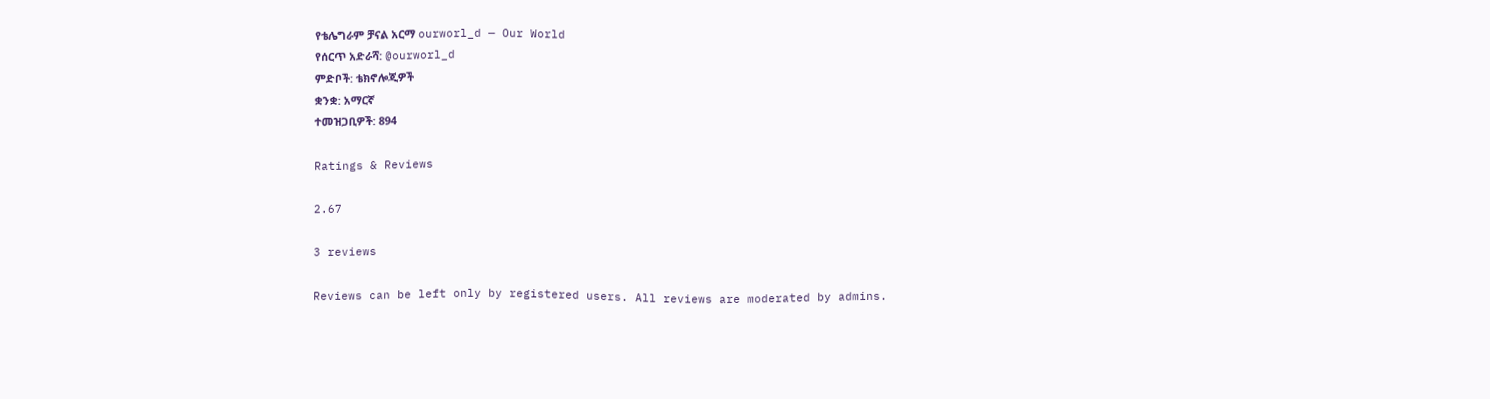የቴሌግራም ቻናል አርማ ourworl_d — Our World
የሰርጥ አድራሻ: @ourworl_d
ምድቦች: ቴክኖሎጂዎች
ቋንቋ: አማርኛ
ተመዝጋቢዎች: 894

Ratings & Reviews

2.67

3 reviews

Reviews can be left only by registered users. All reviews are moderated by admins.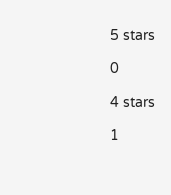5 stars

0

4 stars

1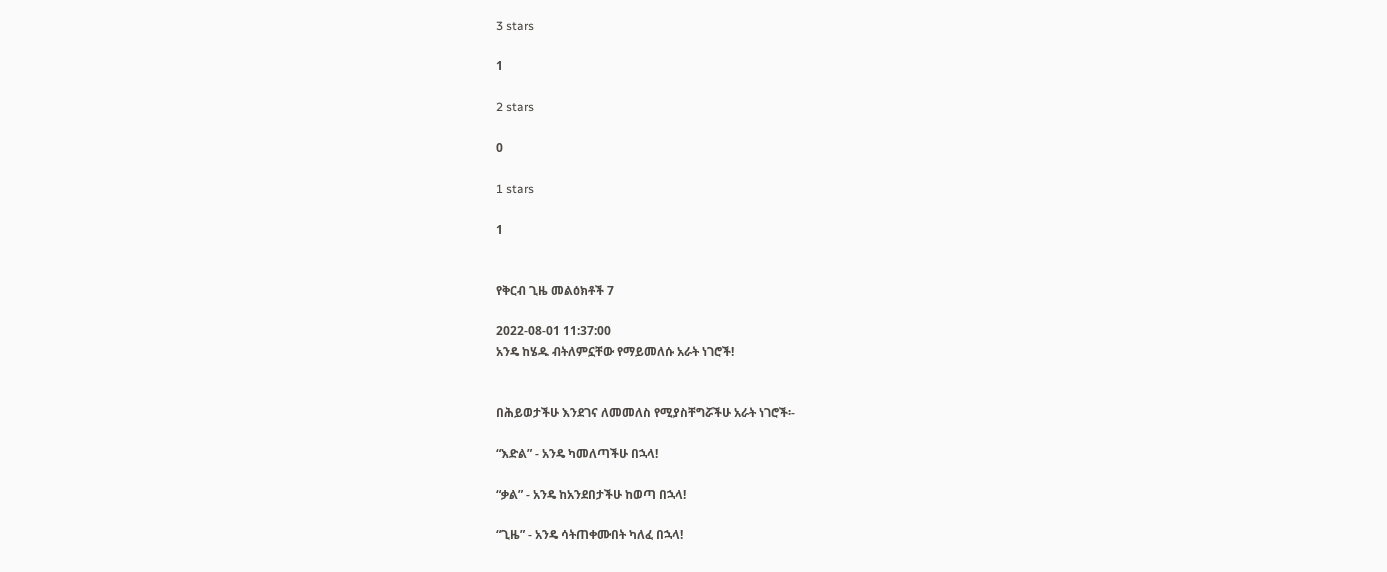3 stars

1

2 stars

0

1 stars

1


የቅርብ ጊዜ መልዕክቶች 7

2022-08-01 11:37:00
አንዴ ከሄዱ ብትለምኗቸው የማይመለሱ አራት ነገሮች!


በሕይወታችሁ እንደገና ለመመለስ የሚያስቸግሯችሁ አራት ነገሮች፡-

“እድል” - አንዴ ካመለጣችሁ በኋላ!

“ቃል” - አንዴ ከአንደበታችሁ ከወጣ በኋላ!

“ጊዜ” - አንዴ ሳትጠቀሙበት ካለፈ በኋላ!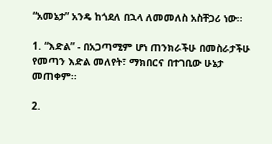“አመኔታ” አንዴ ከጎደለ በኋላ ለመመለስ አስቸጋሪ ነው፡፡

1. “እድል” - በአጋጣሚም ሆነ ጠንክራችሁ በመስራታችሁ የመጣን እድል መለየት፣ ማክበርና በተገቢው ሁኔታ መጠቀም፡፡

2.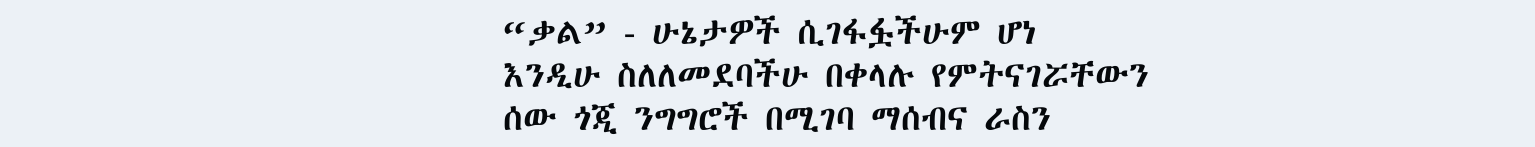“ቃል” - ሁኔታዎች ሲገፋፏችሁም ሆነ እንዲሁ ስለለመደባችሁ በቀላሉ የምትናገሯቸውን ሰው ጎጂ ንግግሮች በሚገባ ማሰብና ራስን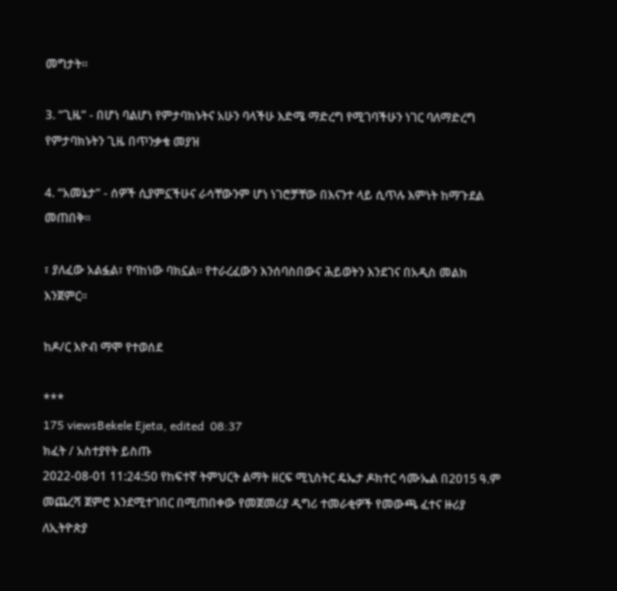መግታት፡፡

3. “ጊዜ” - በሆነ ባልሆነ የምታባክኑትና አሁን ባላችሁ እድሜ ማድረግ የሚገባችሁን ነገር ባለማድረግ የምታባክኑትን ጊዜ በጥንቃቄ መያዝ

4. “አመኔታ” - ሰዎች ሲያምኗችሁና ራሳቸውንም ሆነ ነገሮቻቸው በእናንተ ላይ ሲጥሉ እምነት ከማጉደል መጠበቅ፡፡

፣ ያለፈው አልፏል፣ የባከነው ባክኗል፡፡ የተራረፈውን እንሰባስበውና ሕይወትን እንደገና በአዲስ መልክ እንጀምር፡፡

ከዶ/ር እዮብ ማሞ የተወሰደ

***
175 viewsBekele Ejeta, edited  08:37
ክፈት / አስተያየት ይስጡ
2022-08-01 11:24:50 የከፍተኛ ትምህርት ልማት ዘርፍ ሚኒስትር ዴኤታ ዶክተር ሳሙኤል በ2015 ዓ.ም መጨረሻ ጀምሮ እንደሚተገበር በሚጠበቀው የመጀመሪያ ዲግሪ ተመራቂዎች የመውጫ ፈተና ዙሪያ ለኢትዮጵያ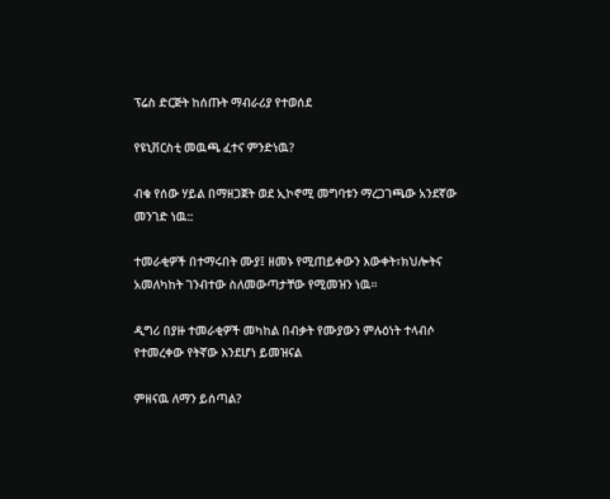ፕሬስ ድርጅት ከሰጡት ማብራሪያ የተወሰደ

የዩኒቨርስቲ መዉጫ ፈተና ምንድነዉ?

ብቁ የሰው ሃይል በማዘጋጀት ወደ ኢኮኖሚ መግባቱን ማረጋገጫው አንደኛው መንገድ ነዉ::

ተመራቂዎች በተማሩበት ሙያ፤ ዘመኑ የሚጠይቀውን እውቀት፣ክህሎትና አመለካከት ገንብተው ስለመውጣታቸው የሚመዝን ነዉ፡፡

ዲግሪ በያዙ ተመራቂዎች መካከል በብቃት የሙያውን ምሉዕነት ተላብሶ የተመረቀው የትኛው እንደሆነ ይመዝናል

ምዘናዉ ለማን ይሰጣል?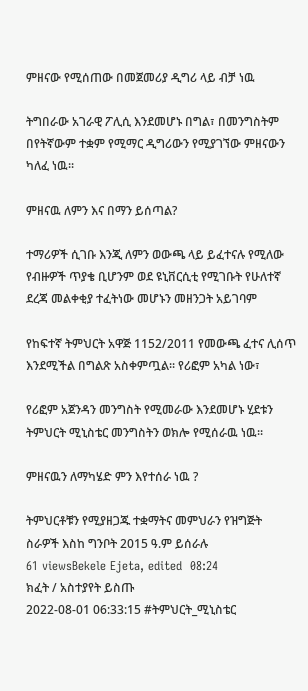ምዘናው የሚሰጠው በመጀመሪያ ዲግሪ ላይ ብቻ ነዉ

ትግበራው አገራዊ ፖሊሲ እንደመሆኑ በግል፣ በመንግስትም በየትኛውም ተቋም የሚማር ዲግሪውን የሚያገኘው ምዘናውን ካለፈ ነዉ፡፡

ምዘናዉ ለምን እና በማን ይሰጣል?

ተማሪዎች ሲገቡ እንጂ ለምን ወውጫ ላይ ይፈተናሉ የሚለው የብዙዎች ጥያቄ ቢሆንም ወደ ዩኒቨርሲቲ የሚገቡት የሁለተኛ ደረጃ መልቀቂያ ተፈትነው መሆኑን መዘንጋት አይገባም

የከፍተኛ ትምህርት አዋጅ 1152/2011 የመውጫ ፈተና ሊሰጥ እንደሚችል በግልጽ አስቀምጧል፡፡ የሪፎም አካል ነው፣

የሪፎም አጀንዳን መንግስት የሚመራው እንደመሆኑ ሂደቱን ትምህርት ሚኒስቴር መንግስትን ወክሎ የሚሰራዉ ነዉ፡፡

ምዘናዉን ለማካሄድ ምን እየተሰራ ነዉ ?

ትምህርቶቹን የሚያዘጋጁ ተቋማትና መምህራን የዝግጅት ስራዎች እስከ ግንቦት 2015 ዓ.ም ይሰራሉ
61 viewsBekele Ejeta, edited  08:24
ክፈት / አስተያየት ይስጡ
2022-08-01 06:33:15 #ትምህርት_ሚኒስቴር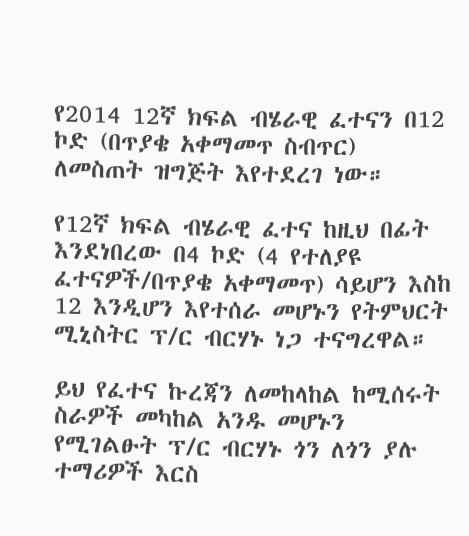የ2014 12ኛ ክፍል ብሄራዊ ፈተናን በ12 ኮድ (በጥያቄ አቀማመጥ ስብጥር) ለመስጠት ዝግጅት እየተደረገ ነው።

የ12ኛ ክፍል ብሄራዊ ፈተና ከዚህ በፊት እንደነበረው በ4 ኮድ (4 የተለያዩ ፈተናዎች/በጥያቄ አቀማመጥ) ሳይሆን እስከ 12 እንዲሆን እየተሰራ መሆኑን የትምህርት ሚኒስትር ፕ/ር ብርሃኑ ነጋ ተናግረዋል።

ይህ የፈተና ኩረጃን ለመከላከል ከሚሰሩት ስራዎች መካከል አንዱ መሆኑን የሚገልፁት ፕ/ር ብርሃኑ ጎን ለጎን ያሉ ተማሪዎች እርስ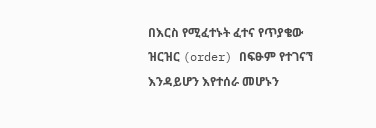በእርስ የሚፈተኑት ፈተና የጥያቄው ዝርዝር (order) በፍፁም የተገናኘ እንዳይሆን እየተሰራ መሆኑን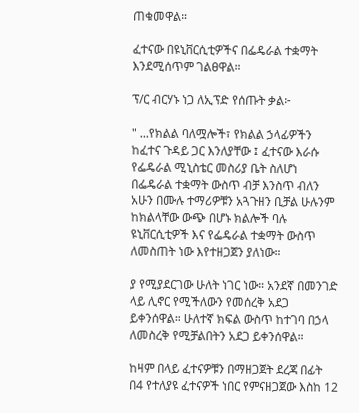ጠቁመዋል።

ፈተናው በዩኒቨርሲቲዎችና በፌዴራል ተቋማት እንደሚሰጥም ገልፀዋል።

ፕ/ር ብርሃኑ ነጋ ለኢፕድ የሰጡት ቃል፦

" ...የክልል ባለሟሎች፣ የክልል ኃላፊዎችን ከፈተና ጉዳይ ጋር እንለያቸው ፤ ፈተናው እራሱ የፌዴራል ሚኒስቴር መስሪያ ቤት ስለሆነ በፌዴራል ተቋማት ውስጥ ብቻ እንስጥ ብለን አሁን በሙሉ ተማሪዎቹን አጓጉዘን ቢቻል ሁሉንም ከክልላቸው ውጭ በሆኑ ክልሎች ባሉ ዩኒቨርሲቲዎች እና የፌዴራል ተቋማት ውስጥ ለመስጠት ነው እየተዘጋጀን ያለነው።

ያ የሚያደርገው ሁለት ነገር ነው። አንደኛ በመንገድ ላይ ሊኖር የሚችለውን የመሰረቅ አደጋ ይቀንሰዋል። ሁለተኛ ክፍል ውስጥ ከተገባ በኃላ ለመስረቅ የሚቻልበትን አደጋ ይቀንሰዋል።

ከዛም በላይ ፈተናዎቹን በማዘጋጀት ደረጃ በፊት በ4 የተለያዩ ፈተናዎች ነበር የምናዘጋጀው እስከ 12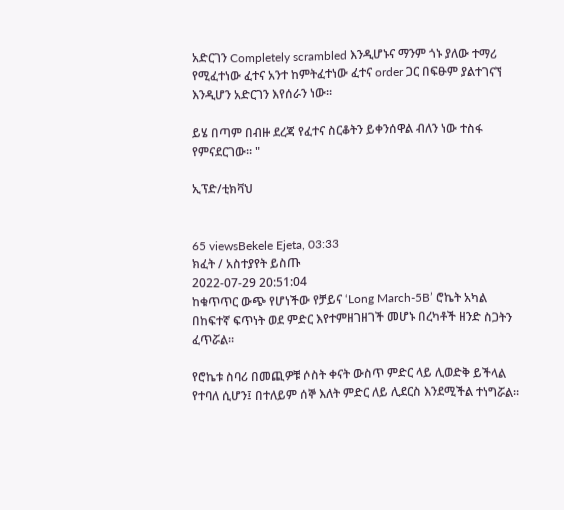አድርገን Completely scrambled እንዲሆኑና ማንም ጎኑ ያለው ተማሪ የሚፈተነው ፈተና አንተ ከምትፈተነው ፈተና order ጋር በፍፁም ያልተገናኘ እንዲሆን አድርገን እየሰራን ነው።

ይሄ በጣም በብዙ ደረጃ የፈተና ስርቆትን ይቀንሰዋል ብለን ነው ተስፋ የምናደርገው። "

ኢፕድ/ቲክቫህ


65 viewsBekele Ejeta, 03:33
ክፈት / አስተያየት ይስጡ
2022-07-29 20:51:04
ከቁጥጥር ውጭ የሆነችው የቻይና ‘Long March-5B’ ሮኬት አካል በከፍተኛ ፍጥነት ወደ ምድር እየተምዘገዘገች መሆኑ በረካቶች ዘንድ ስጋትን ፈጥሯል።

የሮኬቱ ስባሪ በመጪዎቹ ሶስት ቀናት ውስጥ ምድር ላይ ሊወድቅ ይችላል የተባለ ሲሆን፤ በተለይም ሰኞ እለት ምድር ለይ ሊደርስ እንደሚችል ተነግሯል።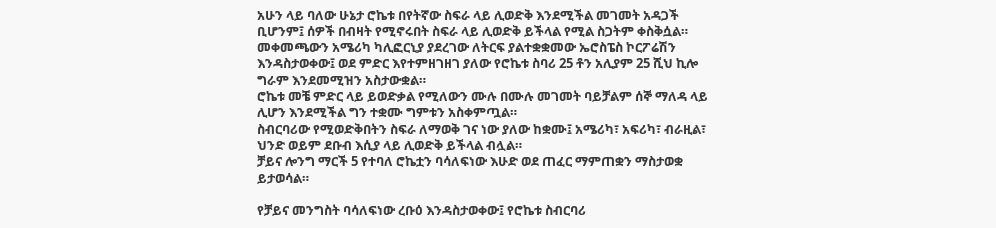አሁን ላይ ባለው ሁኔታ ሮኬቱ በየትኛው ስፍራ ላይ ሊወድቅ እንደሚችል መገመት አዳጋች ቢሆንም፤ ሰዎች በብዛት የሚኖሩበት ስፍራ ላይ ሊወድቅ ይችላል የሚል ስጋትም ቀስቅሷል።
መቀመጫውን አሜሪካ ካሊፎርኒያ ያደረገው ለትርፍ ያልተቋቋመው ኤሮስፔስ ኮርፖሬሽን እንዳስታወቀው፤ ወደ ምድር እየተምዘገዘገ ያለው የሮኬቱ ስባሪ 25 ቶን አሊያም 25 ሺህ ኪሎ ግራም እንደመሚዝን አስታውቋል።
ሮኬቱ መቼ ምድር ላይ ይወድቃል የሚለውን ሙሉ በሙሉ መገመት ባይቻልም ሰኞ ማለዳ ላይ ሊሆን እንደሚችል ግን ተቋሙ ግምቱን አስቀምጧል።
ስብርባሪው የሚወድቅበትን ስፍራ ለማወቅ ገና ነው ያለው ከቋሙ፤ አሜሪካ፣ አፍሪካ፣ ብራዚል፣ ህንድ ወይም ደቡብ እሲያ ላይ ሊወድቅ ይችላል ብሏል።
ቻይና ሎንግ ማርች 5 የተባለ ሮኬቷን ባሳለፍነው እሁድ ወደ ጠፈር ማምጠቋን ማስታወቋ ይታወሳል።

የቻይና መንግስት ባሳለፍነው ረቡዕ እንዳስታወቀው፤ የሮኬቱ ስብርባሪ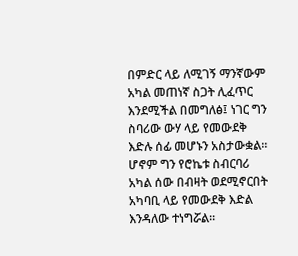በምድር ላይ ለሚገኝ ማንኛውም አካል መጠነኛ ስጋት ሊፈጥር እንደሚችል በመግለፅ፤ ነገር ግን ስባሪው ውሃ ላይ የመውደቅ እድሉ ሰፊ መሆኑን አስታውቋል።
ሆኖም ግን የሮኬቱ ስብርባሪ አካል ሰው በብዛት ወደሚኖርበት አካባቢ ላይ የመውደቅ እድል እንዳለው ተነግሯል።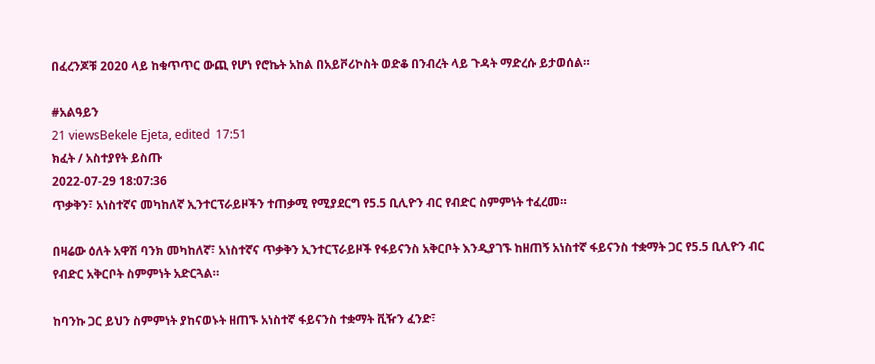በፈረንጆቹ 2020 ላይ ከቁጥጥር ውጪ የሆነ የሮኬት አከል በአይቮሪኮስት ወድቆ በንብረት ላይ ጉዳት ማድረሱ ይታወሰል።

#አልዓይን
21 viewsBekele Ejeta, edited  17:51
ክፈት / አስተያየት ይስጡ
2022-07-29 18:07:36
ጥቃቅን፣ አነስተኛና መካከለኛ ኢንተርፕራይዞችን ተጠቃሚ የሚያደርግ የ5.5 ቢሊዮን ብር የብድር ስምምነት ተፈረመ።

በዛሬው ዕለት አዋሽ ባንክ መካከለኛ፣ አነስተኛና ጥቃቅን ኢንተርፕራይዞች የፋይናንስ አቅርቦት እንዲያገኙ ከዘጠኝ አነስተኛ ፋይናንስ ተቋማት ጋር የ5.5 ቢሊዮን ብር የብድር አቅርቦት ስምምነት አድርጓል።

ከባንኩ ጋር ይህን ስምምነት ያከናወኑት ዘጠኙ አነስተኛ ፋይናንስ ተቋማት ቪዥን ፈንድ፣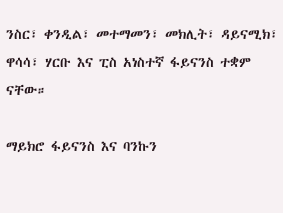ንስር፣ ቀንዲል፣ መተማመን፣ መክሊት፣ ዳይናሚክ፣ ዋሳሳ፣ ሃርቡ እና ፒስ አነስተኛ ፋይናንስ ተቋም ናቸው።

ማይክሮ ፋይናንስ እና ባንኩን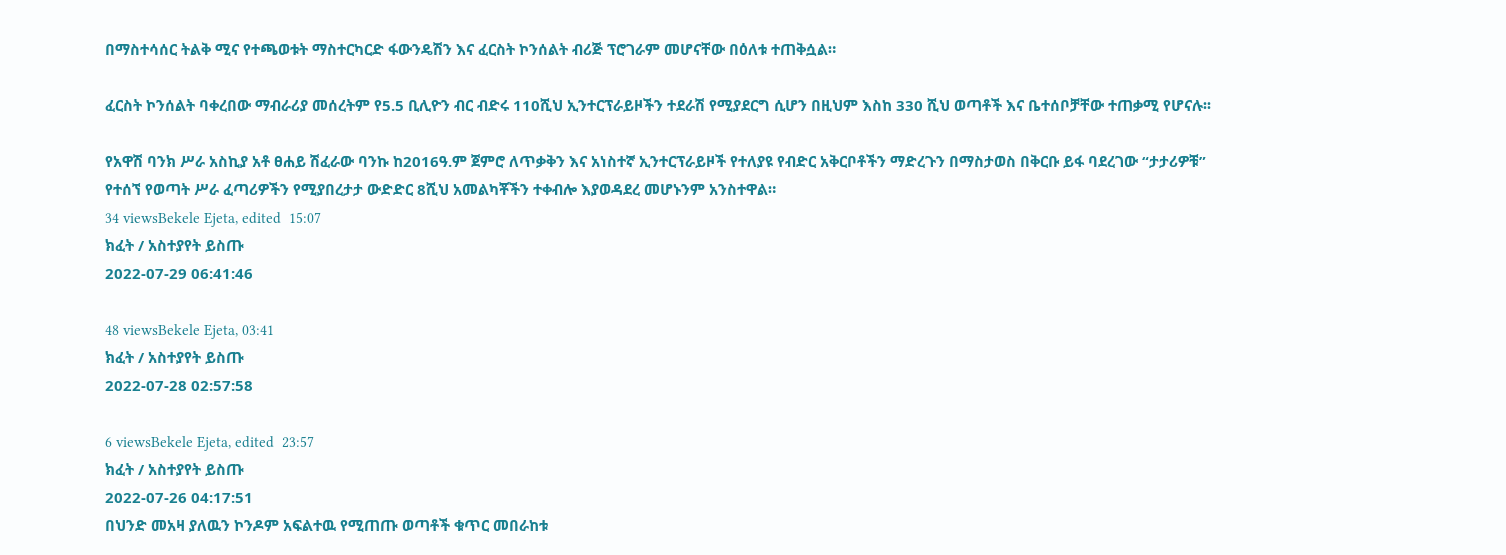በማስተሳሰር ትልቅ ሚና የተጫወቱት ማስተርካርድ ፋውንዴሽን እና ፈርስት ኮንሰልት ብሪጅ ፕሮገራም መሆናቸው በዕለቱ ተጠቅሷል።

ፈርስት ኮንሰልት ባቀረበው ማብራሪያ መሰረትም የ5.5 ቢሊዮን ብር ብድሩ 110ሺህ ኢንተርፕራይዞችን ተደራሽ የሚያደርግ ሲሆን በዚህም እስከ 330 ሺህ ወጣቶች እና ቤተሰቦቻቸው ተጠቃሚ የሆናሉ፡፡

የአዋሽ ባንክ ሥራ አስኪያ አቶ ፀሐይ ሽፈራው ባንኩ ከ2016ዓ.ም ጀምሮ ለጥቃቅን እና አነስተኛ ኢንተርፕራይዞች የተለያዩ የብድር አቅርቦቶችን ማድረጉን በማስታወስ በቅርቡ ይፋ ባደረገው “ታታሪዎቹ” የተሰኘ የወጣት ሥራ ፈጣሪዎችን የሚያበረታታ ውድድር 8ሺህ አመልካቾችን ተቀብሎ እያወዳደረ መሆኑንም አንስተዋል።
34 viewsBekele Ejeta, edited  15:07
ክፈት / አስተያየት ይስጡ
2022-07-29 06:41:46

48 viewsBekele Ejeta, 03:41
ክፈት / አስተያየት ይስጡ
2022-07-28 02:57:58

6 viewsBekele Ejeta, edited  23:57
ክፈት / አስተያየት ይስጡ
2022-07-26 04:17:51
በህንድ መአዛ ያለዉን ኮንዶም አፍልተዉ የሚጠጡ ወጣቶች ቁጥር መበራከቱ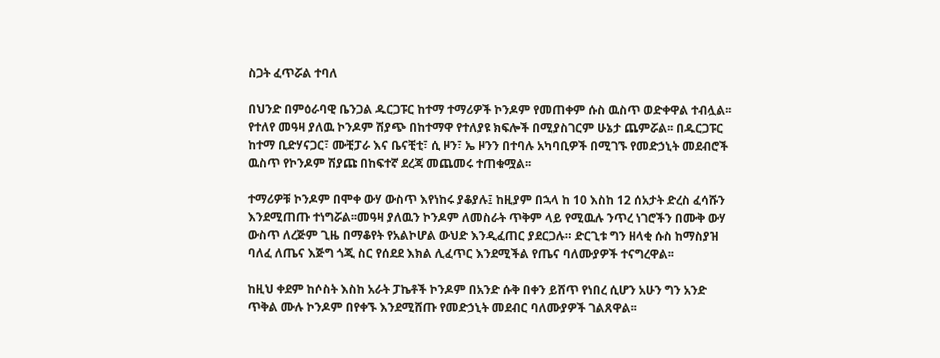ስጋት ፈጥሯል ተባለ

በህንድ በምዕራባዊ ቤንጋል ዱርጋፑር ከተማ ተማሪዎች ኮንዶም የመጠቀም ሱስ ዉስጥ ወድቀዋል ተብሏል፡፡የተለየ መዓዛ ያለዉ ኮንዶም ሽያጭ በከተማዋ የተለያዩ ክፍሎች በሚያስገርም ሁኔታ ጨምሯል፡፡ በዱርጋፑር ከተማ ቢድሃናጋር፣ ሙቺፓራ እና ቤናቺቲ፣ ሲ ዞን፣ ኤ ዞንን በተባሉ አካባቢዎች በሚገኙ የመድኃኒት መደብሮች ዉስጥ የኮንዶም ሽያጩ በከፍተኛ ደረጃ መጨመሩ ተጠቁሟል፡፡

ተማሪዎቹ ኮንዶም በሞቀ ውሃ ውስጥ እየነከሩ ያቆያሉ፤ ከዚያም በኋላ ከ 10 እስከ 12 ሰአታት ድረስ ፈሳሹን እንደሚጠጡ ተነግሯል፡፡መዓዛ ያለዉን ኮንዶም ለመስራት ጥቅም ላይ የሚዉሉ ንጥረ ነገሮችን በሙቅ ውሃ ውስጥ ለረጅም ጊዜ በማቆየት የአልኮሆል ውህድ እንዲፈጠር ያደርጋሉ። ድርጊቱ ግን ዘላቂ ሱስ ከማስያዝ ባለፈ ለጤና እጅግ ጎጂ ስር የሰደደ እክል ሊፈጥር እንደሚችል የጤና ባለሙያዎች ተናግረዋል፡፡

ከዚህ ቀደም ከሶስት እስከ አራት ፓኬቶች ኮንዶም በአንድ ሱቅ በቀን ይሸጥ የነበረ ሲሆን አሁን ግን አንድ ጥቅል ሙሉ ኮንዶም በየቀኙ እንደሚሸጡ የመድኃኒት መደብር ባለሙያዎች ገልጸዋል፡፡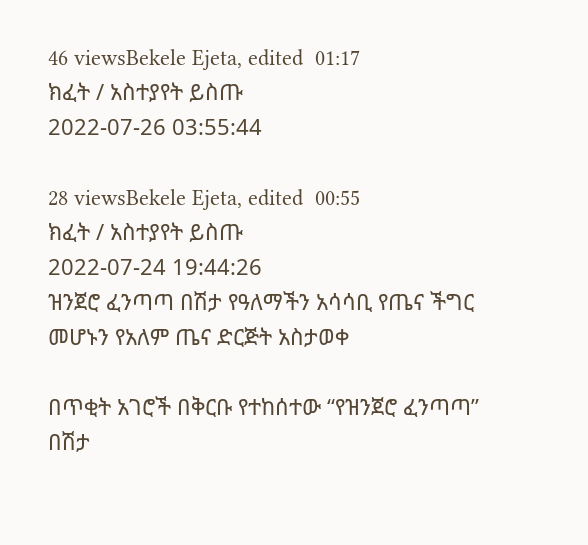46 viewsBekele Ejeta, edited  01:17
ክፈት / አስተያየት ይስጡ
2022-07-26 03:55:44

28 viewsBekele Ejeta, edited  00:55
ክፈት / አስተያየት ይስጡ
2022-07-24 19:44:26
ዝንጀሮ ፈንጣጣ በሽታ የዓለማችን አሳሳቢ የጤና ችግር መሆኑን የአለም ጤና ድርጅት አስታወቀ

በጥቂት አገሮች በቅርቡ የተከሰተው “የዝንጀሮ ፈንጣጣ” በሽታ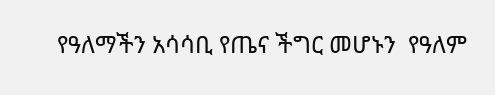የዓለማችን አሳሳቢ የጤና ችግር መሆኑን  የዓለም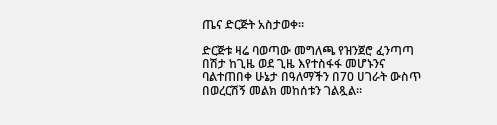ጤና ድርጅት አስታወቀ።

ድርጅቱ ዛሬ ባወጣው መግለጫ የዝንጀሮ ፈንጣጣ በሽታ ከጊዜ ወደ ጊዜ እየተስፋፋ መሆኑንና ባልተጠበቀ ሁኔታ በዓለማችን በ70 ሀገራት ውስጥ በወረርሽኝ መልክ መከሰቱን ገልጿል።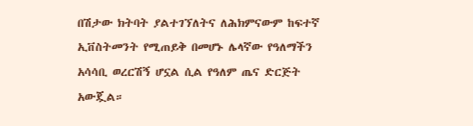በሽታው ክትባት ያልተገኘለትና ለሕክምናውም ከፍተኛ ኢቨስትመንት የሚጠይቅ በመሆኑ ሌላኛው የዓለማችን አሳሳቢ ወረርሽኝ ሆኗል ሲል የዓለም ጤና ድርጅት አውጇል።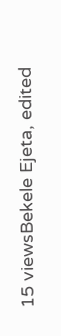15 viewsBekele Ejeta, edited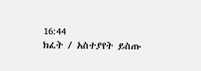16:44
ክፈት / አስተያየት ይስጡ